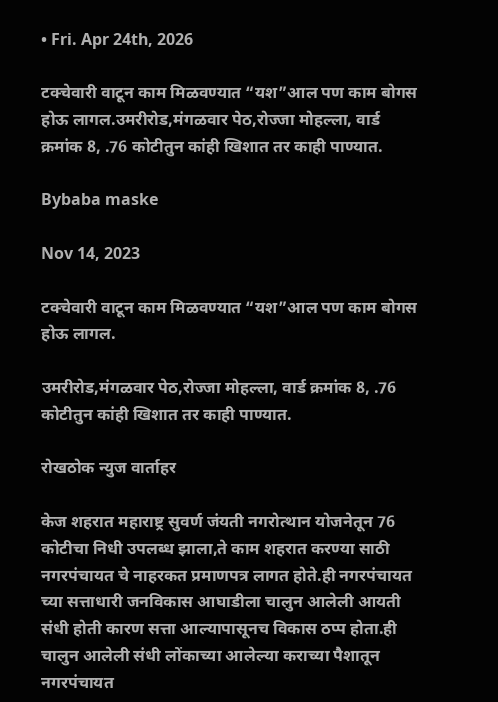• Fri. Apr 24th, 2026

टक्चेवारी वाटून काम मिळवण्यात “यश”आल पण काम बोगस होऊ लागल.उमरीरोड,मंगळवार पेठ,रोज्जा मोहल्ला, वार्ड क्रमांक 8, .76 कोटीतुन कांही खिशात तर काही पाण्यात.

Bybaba maske

Nov 14, 2023

टक्चेवारी वाटून काम मिळवण्यात “यश”आल पण काम बोगस होऊ लागल.

उमरीरोड,मंगळवार पेठ,रोज्जा मोहल्ला, वार्ड क्रमांक 8, .76 कोटीतुन कांही खिशात तर काही पाण्यात.

रोखठोक न्युज वार्ताहर

केज शहरात महाराष्ट्र सुवर्ण जंयती नगरोत्थान योजनेतून 76 कोटीचा निधी उपलब्ध झाला,ते काम शहरात करण्या साठी नगरपंचायत चे नाहरकत प्रमाणपत्र लागत होते.ही नगरपंचायत च्या सत्ताधारी जनविकास आघाडीला चालुन आलेली आयती संधी होती कारण सत्ता आल्यापासूनच विकास ठप्प होता.ही चालुन आलेली संधी लोंकाच्या आलेल्या कराच्या पैशातून नगरपंचायत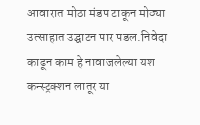आवारात मोठा मंडप टाकून मोठ्या उत्साहात उद्घाटन पार पडल.निवेदा काढून काम हे नावाजलेल्या यश कन्स्ट्रक्शन लातूर या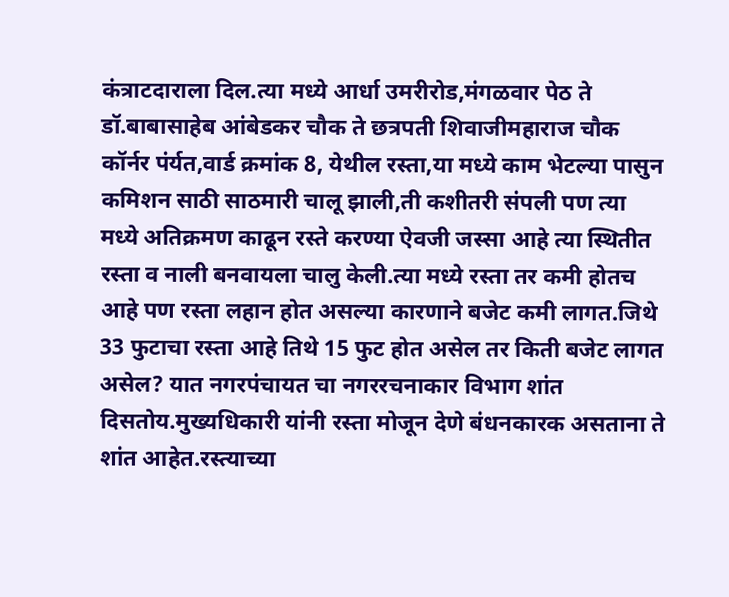कंत्राटदाराला दिल.त्या मध्ये आर्धा उमरीरोड,मंगळवार पेठ ते डॉ.बाबासाहेब आंबेडकर चौक ते छत्रपती शिवाजीमहाराज चौक कॉर्नर पंर्यत,वार्ड क्रमांक 8, येथील रस्ता,या मध्ये काम भेटल्या पासुन कमिशन साठी साठमारी चालू झाली,ती कशीतरी संपली पण त्या मध्ये अतिक्रमण काढून रस्ते करण्या ऐवजी जस्सा आहे त्या स्थितीत रस्ता व नाली बनवायला चालु केली.त्या मध्ये रस्ता तर कमी होतच आहे पण रस्ता लहान होत असल्या कारणाने बजेट कमी लागत.जिथे 33 फुटाचा रस्ता आहे तिथे 15 फुट होत असेल तर किती बजेट लागत असेल? यात नगरपंचायत चा नगररचनाकार विभाग शांत दिसतोय.मुख्यधिकारी यांनी रस्ता मोजून देणे बंधनकारक असताना ते शांत आहेत.रस्त्याच्या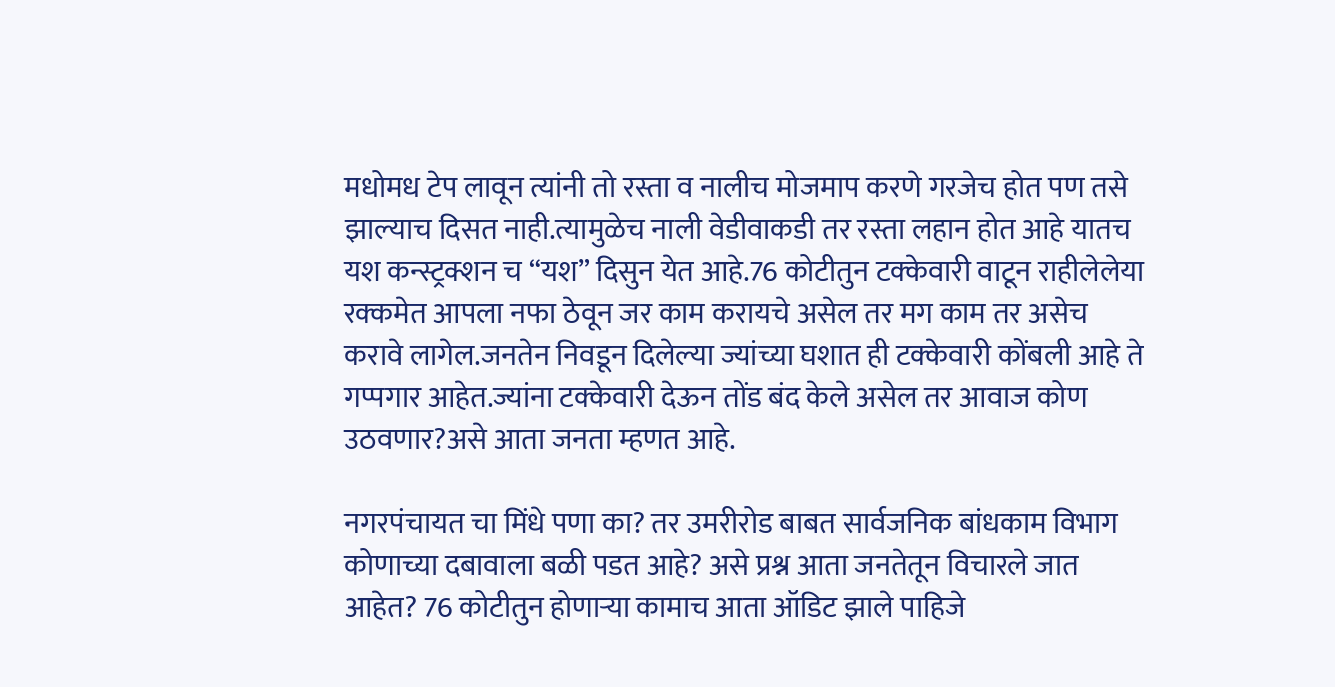मधोमध टेप लावून त्यांनी तो रस्ता व नालीच मोजमाप करणे गरजेच होत पण तसे झाल्याच दिसत नाही.त्यामुळेच नाली वेडीवाकडी तर रस्ता लहान होत आहे यातच यश कन्स्ट्रक्शन च “यश” दिसुन येत आहे.76 कोटीतुन टक्केवारी वाटून राहीलेलेया रक्कमेत आपला नफा ठेवून जर काम करायचे असेल तर मग काम तर असेच करावे लागेल.जनतेन निवडून दिलेल्या ज्यांच्या घशात ही टक्केवारी कोंबली आहे ते गप्पगार आहेत.ज्यांना टक्केवारी देऊन तोंड बंद केले असेल तर आवाज कोण उठवणार?असे आता जनता म्हणत आहे.

नगरपंचायत चा मिंधे पणा का? तर उमरीरोड बाबत सार्वजनिक बांधकाम विभाग कोणाच्या दबावाला बळी पडत आहे? असे प्रश्न आता जनतेतून विचारले जात आहेत? 76 कोटीतुन होणाऱ्या कामाच आता ऑडिट झाले पाहिजे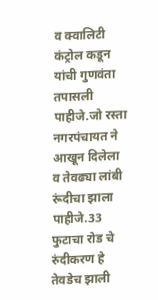व क्वालिटी कंट्रोल कडून यांची गुणवंता तपासली पाहीजे.जो रस्ता नगरपंचायत ने आखून दिलेला व तेवढ्या लांबी रूंदीचा झाला पाहीजे.33 फुटाचा रोड चे रुंदीकरण हे तेवडेच झाली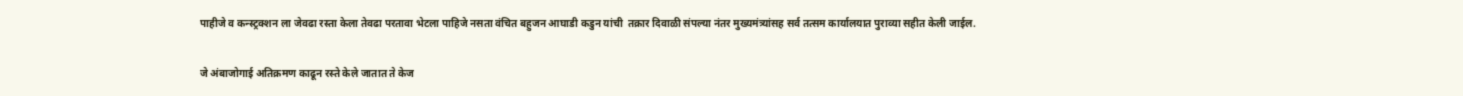पाहीजे व कन्स्ट्रक्शन ला जेवढा रस्ता केला तेवढा परतावा भेटला पाहिजे नसता वंचित बहुजन आघाडी कडुन यांची  तक्रार दिवाळी संपल्या नंतर मुख्यमंत्र्यांसह सर्व तत्सम कार्यालयात पुराव्या सहीत केली जाईल.

जे अंबाजोगाई अतिक्रमण काढून रस्ते केले जातात ते केज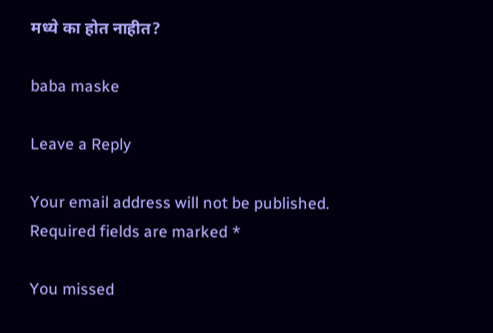मध्ये का होत नाहीत?

baba maske

Leave a Reply

Your email address will not be published. Required fields are marked *

You missed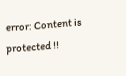error: Content is protected !!